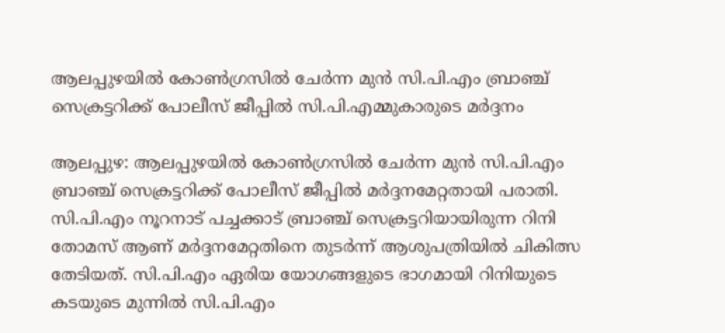ആലപ്പുഴയില്‍ കോണ്‍ഗ്രസില്‍ ചേര്‍ന്ന മുന്‍ സി.പി.എം ബ്രാഞ്ച് സെക്രട്ടറിക്ക് പോലീസ് ജീപ്പില്‍ സി.പി.എമ്മുകാരുടെ മര്‍ദ്ദനം

ആലപ്പുഴ: ആലപ്പുഴയില്‍ കോണ്‍ഗ്രസില്‍ ചേര്‍ന്ന മുന്‍ സി.പി.എം ബ്രാഞ്ച് സെക്രട്ടറിക്ക് പോലീസ് ജീപ്പില്‍ മര്‍ദ്ദനമേറ്റതായി പരാതി. സി.പി.എം നൂറനാട് പച്ചക്കാട് ബ്രാഞ്ച് സെക്രട്ടറിയായിരുന്ന റിനി തോമസ് ആണ് മര്‍ദ്ദനമേറ്റതിനെ തുടര്‍ന്ന് ആശുപത്രിയില്‍ ചികിത്സ തേടിയത്. സി.പി.എം ഏരിയ യോഗങ്ങളുടെ ഭാഗമായി റിനിയുടെ കടയുടെ മുന്നില്‍ സി.പി.എം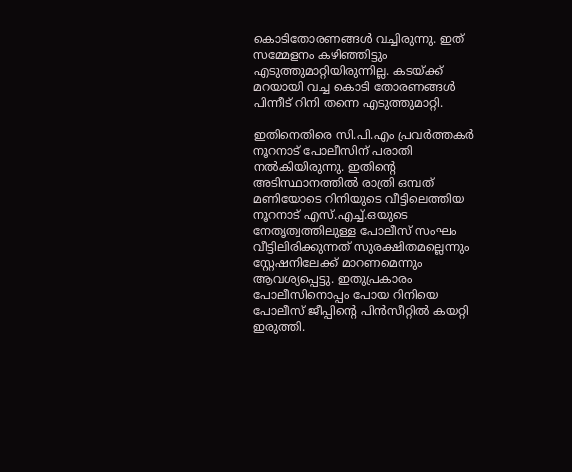കൊടിതോരണങ്ങള്‍ വച്ചിരുന്നു. ഇത് സമ്മേളനം കഴിഞ്ഞിട്ടും എടുത്തുമാറ്റിയിരുന്നില്ല. കടയ്ക്ക് മറയായി വച്ച കൊടി തോരണങ്ങള്‍ പിന്നീട് റിനി തന്നെ എടുത്തുമാറ്റി.

ഇതിനെതിരെ സി.പി.എം പ്രവര്‍ത്തകര്‍ നൂറനാട് പോലീസിന് പരാതി നല്‍കിയിരുന്നു. ഇതിന്റെ അടിസ്ഥാനത്തില്‍ രാത്രി ഒമ്പത് മണിയോടെ റിനിയുടെ വീട്ടിലെത്തിയ നൂറനാട് എസ്.എച്ച്.ഒയുടെ നേതൃത്വത്തിലുള്ള പോലീസ് സംഘം വീട്ടിലിരിക്കുന്നത് സുരക്ഷിതമല്ലെന്നും സ്റ്റേഷനിലേക്ക് മാറണമെന്നും ആവശ്യപ്പെട്ടു. ഇതുപ്രകാരം പോലീസിനൊപ്പം പോയ റിനിയെ പോലീസ് ജീപ്പിന്റെ പിന്‍സീറ്റില്‍ കയറ്റി ഇരുത്തി.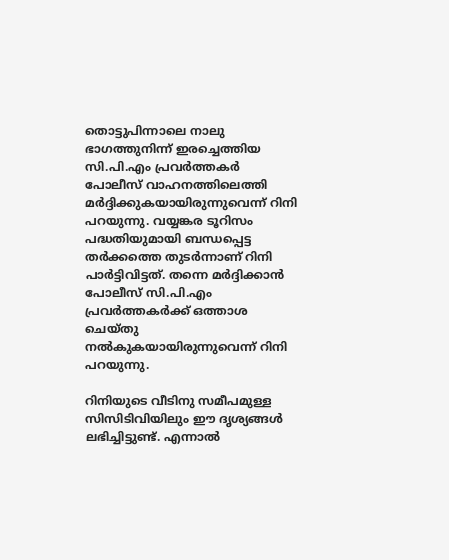തൊട്ടുപിന്നാലെ നാലു ഭാഗത്തുനിന്ന് ഇരച്ചെത്തിയ സി.പി.എം പ്രവര്‍ത്തകര്‍ പോലീസ് വാഹനത്തിലെത്തി മര്‍ദ്ദിക്കുകയായിരുന്നുവെന്ന് റിനി പറയുന്നു. വയ്യങ്കര ടൂറിസം പദ്ധതിയുമായി ബന്ധപ്പെട്ട തര്‍ക്കത്തെ തുടര്‍ന്നാണ് റിനി പാര്‍ട്ടിവിട്ടത്. തന്നെ മര്‍ദ്ദിക്കാന്‍ പോലീസ് സി.പി.എം പ്രവര്‍ത്തകര്‍ക്ക് ഒത്താശ ചെയ്തു നല്‍കുകയായിരുന്നുവെന്ന് റിനി പറയുന്നു.

റിനിയുടെ വീടിനു സമീപമുള്ള സിസിടിവിയിലും ഈ ദൃശ്യങ്ങള്‍ ലഭിച്ചിട്ടുണ്ട്. എന്നാല്‍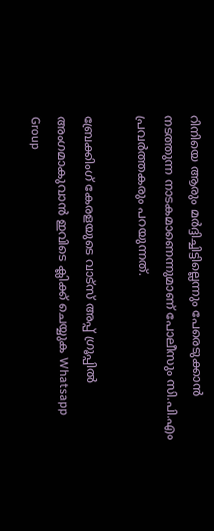റിനിയെ ആരും മര്‍ദ്ദിച്ചിട്ടില്ലെന്നും പേരെടുക്കാന്‍ നടത്തുന്ന നാടകമാണെന്നുമാണ് പോലീസും സി.പി.എം പ്രവര്‍ത്തകരും പറയുന്നത്.

ബ്രേക്കിംഗ് കേരളയുടെ വാട്സ് അപ്പ് ഗ്രൂപ്പിൽ അംഗമാകുവാൻ ഇവിടെ ക്ലിക്ക് ചെയ്യുക Whatsapp Group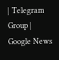| Telegram Group | Google News